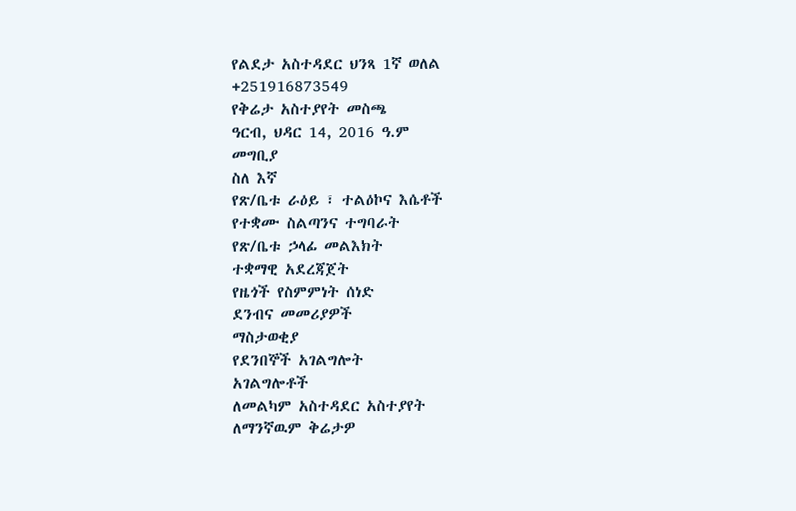የልደታ አስተዳደር ህንጻ 1ኛ ወለል
+251916873549
የቅሬታ አስተያየት መስጫ
ዓርብ, ህዳር 14, 2016 ዓ.ም
መግቢያ
ስለ እኛ
የጽ/ቤቱ ራዕይ ፣ ተልዕኮና እሴቶች
የተቋሙ ስልጣንና ተግባራት
የጽ/ቤቱ ኃላፊ መልእክት
ተቋማዊ አደረጃጀት
የዜጎች የስምምነት ሰነድ
ደንብና መመሪያዎች
ማስታወቂያ
የደንበኞች አገልግሎት
አገልግሎቶች
ለመልካም አስተዳደር አስተያየት
ለማንኛዉም ቅሬታዎ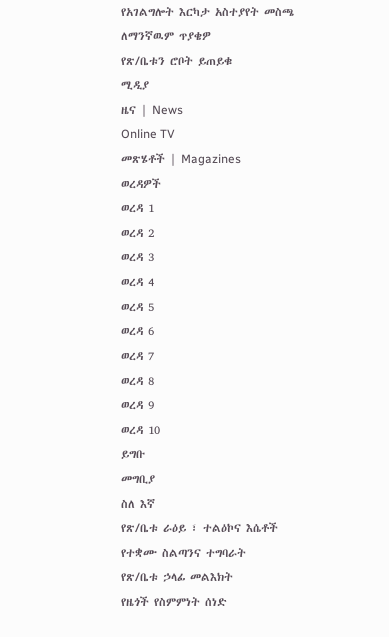የአገልግሎት እርካታ አስተያየት መስጫ
ለማንኛዉም ጥያቄዎ
የጽ/ቤቱን ሮቦት ይጠይቁ
ሚዲያ
ዜና | News
Online TV
መጽሄቶች | Magazines
ወረዳዎች
ወረዳ 1
ወረዳ 2
ወረዳ 3
ወረዳ 4
ወረዳ 5
ወረዳ 6
ወረዳ 7
ወረዳ 8
ወረዳ 9
ወረዳ 10
ይግቡ
መግቢያ
ስለ እኛ
የጽ/ቤቱ ራዕይ ፣ ተልዕኮና እሴቶች
የተቋሙ ስልጣንና ተግባራት
የጽ/ቤቱ ኃላፊ መልእክት
የዜጎች የስምምነት ሰነድ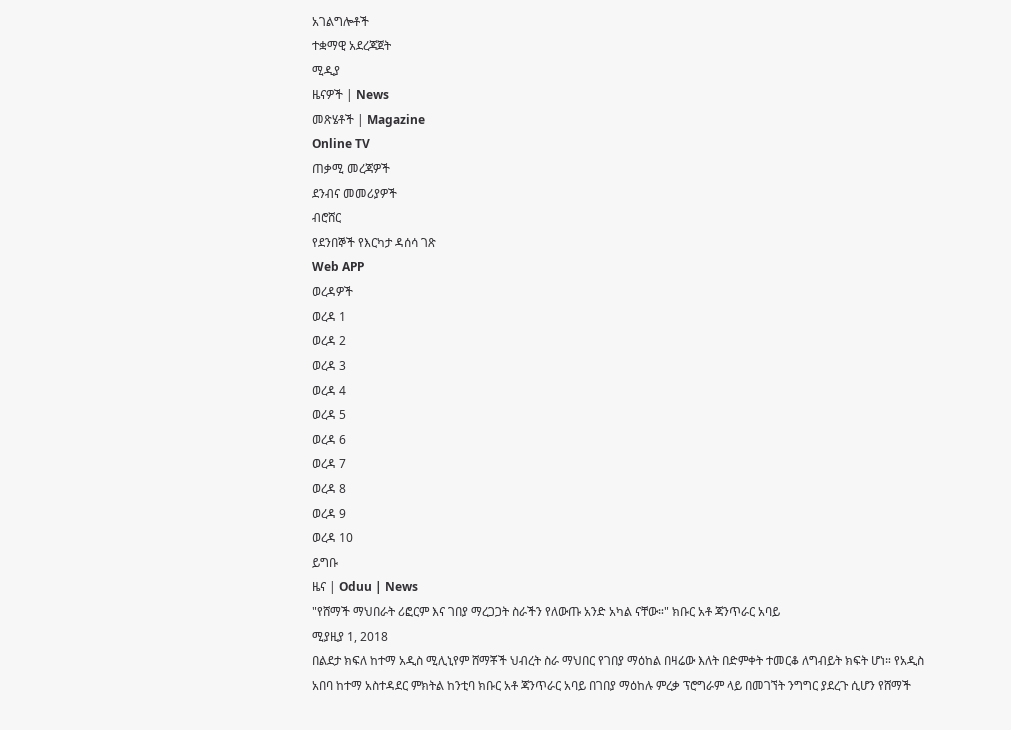አገልግሎቶች
ተቋማዊ አደረጃጀት
ሚዲያ
ዜናዎች | News
መጽሄቶች | Magazine
Online TV
ጠቃሚ መረጃዎች
ደንብና መመሪያዎች
ብሮሸር
የደንበኞች የእርካታ ዳሰሳ ገጽ
Web APP
ወረዳዎች
ወረዳ 1
ወረዳ 2
ወረዳ 3
ወረዳ 4
ወረዳ 5
ወረዳ 6
ወረዳ 7
ወረዳ 8
ወረዳ 9
ወረዳ 10
ይግቡ
ዜና | Oduu | News
"የሸማች ማህበራት ሪፎርም እና ገበያ ማረጋጋት ስራችን የለውጡ አንድ አካል ናቸው።" ክቡር አቶ ጃንጥራር አባይ
ሚያዚያ 1, 2018
በልደታ ክፍለ ከተማ አዲስ ሚሊኒየም ሸማቾች ህብረት ስራ ማህበር የገበያ ማዕከል በዛሬው እለት በድምቀት ተመርቆ ለግብይት ክፍት ሆነ። የአዲስ አበባ ከተማ አስተዳደር ምክትል ከንቲባ ክቡር አቶ ጃንጥራር አባይ በገበያ ማዕከሉ ምረቃ ፕሮግራም ላይ በመገኘት ንግግር ያደረጉ ሲሆን የሸማች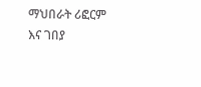ማህበራት ሪፎርም እና ገበያ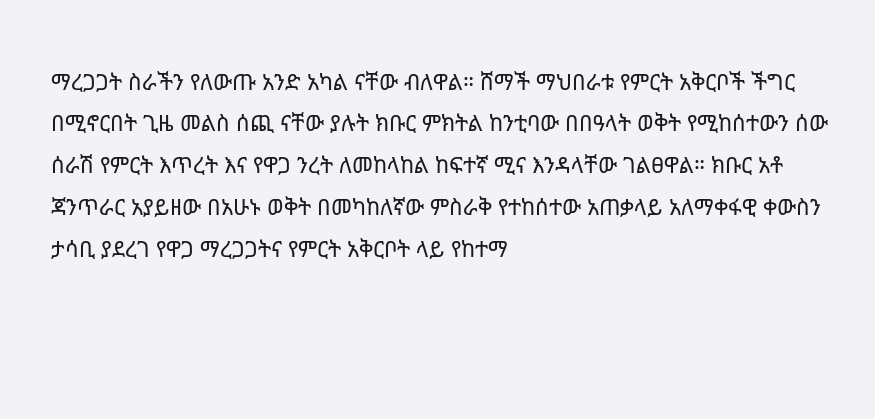ማረጋጋት ስራችን የለውጡ አንድ አካል ናቸው ብለዋል። ሸማች ማህበራቱ የምርት አቅርቦች ችግር በሚኖርበት ጊዜ መልስ ሰጪ ናቸው ያሉት ክቡር ምክትል ከንቲባው በበዓላት ወቅት የሚከሰተውን ሰው ሰራሽ የምርት እጥረት እና የዋጋ ንረት ለመከላከል ከፍተኛ ሚና እንዳላቸው ገልፀዋል። ክቡር አቶ ጃንጥራር አያይዘው በአሁኑ ወቅት በመካከለኛው ምስራቅ የተከሰተው አጠቃላይ አለማቀፋዊ ቀውስን ታሳቢ ያደረገ የዋጋ ማረጋጋትና የምርት አቅርቦት ላይ የከተማ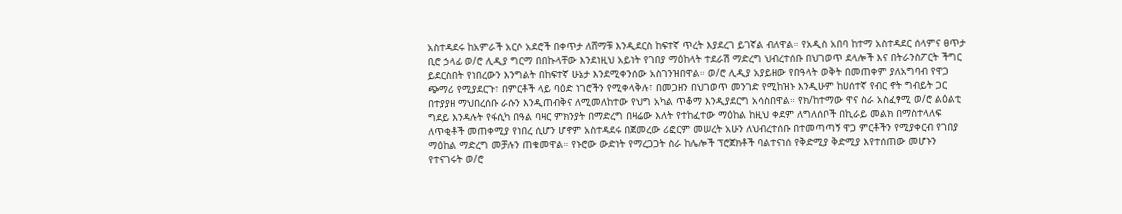አስተዳደሩ ከአምራች አርሶ አደሮች በቀጥታ ለሸማቹ እንዲደርስ ከፍተኛ ጥረት እያደረገ ይገኛል ብለዋል። የአዲስ አበባ ከተማ አስተዳደር ሰላምና ፀጥታ ቢሮ ኃላፊ ወ/ሮ ሊዲያ ግርማ በበኩላቸው እንደነዚህ አይነት የገበያ ማዕከላት ተደራሽ ማድረግ ህብረተሰቡ በህገወጥ ደላሎች እና በትራንስፖርት ችግር ይደርስበት የነበረውን እንግልት በከፍተኛ ሁኔታ እንደሚቀንሰው አስገንዝበዋል። ወ/ሮ ሊዲያ አያይዘው የበዓላት ወቅት በመጠቀም ያለአግባብ የዋጋ ጭማሪ የሚያደርጉ፣ በምርቶች ላይ ባዕድ ነገሮችን የሚቀላቅሉ፣ በመጋዘን በህገወጥ መንገድ የሚከዝኑ እንዲሁም ከሀሰተኛ የብር ኖት ግብይት ጋር በተያያዘ ማህበረሰቡ ራሱን እንዲጠብቅና ለሚመለከተው የህግ አካል ጥቆማ እንዲያደርግ አሳስበዋል። የክ/ከተማው ዋና ስራ አስፈፃሚ ወ/ሮ ልዕልቲ ግደይ እንዳሉት የፋሲካ በዓል ባዛር ምክንያት በማድረግ በዛሬው እለት የተከፈተው ማዕከል ከዚህ ቀደም ለግለሰቦች በኪራይ መልክ በማስተላለፍ ለጥቂቶች መጠቀሚያ የነበረ ሲሆን ሆኖም አስተዳደሩ በጀመረው ሪፎርም መሠረት አሁን ለህብረተሰቡ በተመጣጣኝ ዋጋ ምርቶችን የሚያቀርብ የገበያ ማዕከል ማድረግ መቻሉን ጠቁመዋል። የኑሮው ውድነት የማረጋጋት ስራ ከሌሎች ፕሮጀክቶች ባልተናነሰ የቅድሚያ ቅድሚያ እየተሰጠው መሆኑን የተናገሩት ወ/ሮ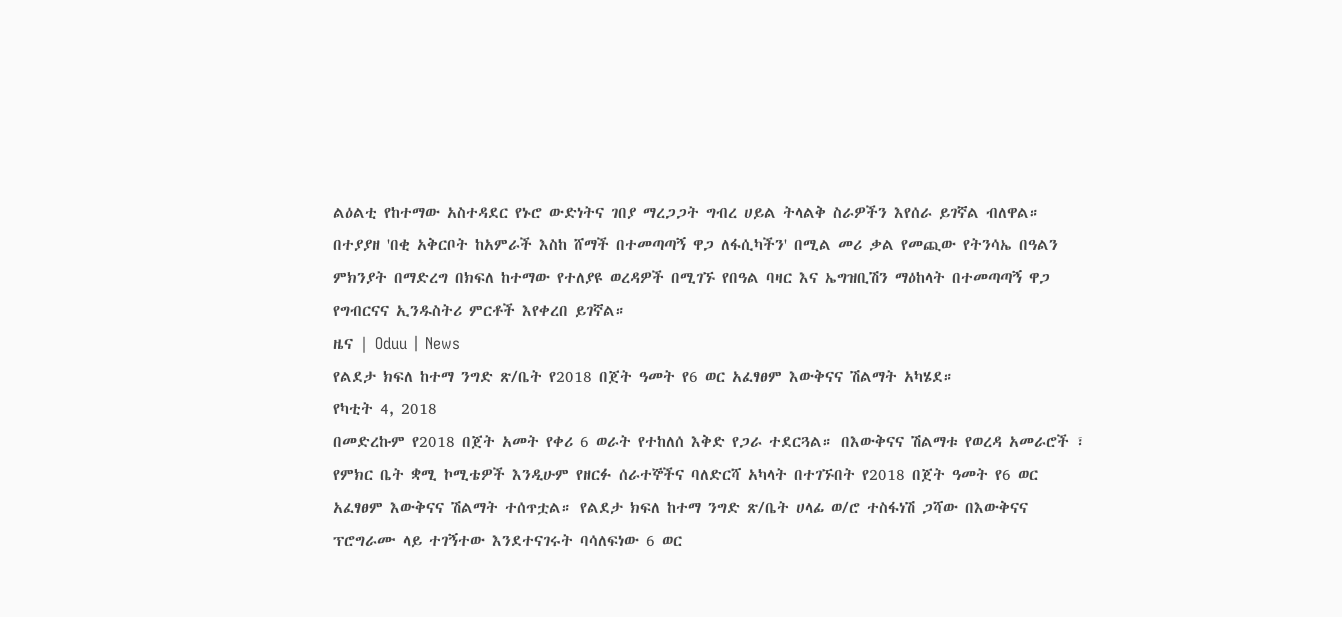ልዕልቲ የከተማው አስተዳደር የኑሮ ውድነትና ገበያ ማረጋጋት ግብረ ሀይል ትላልቅ ስራዎችን እየሰራ ይገኛል ብለዋል። በተያያዘ 'በቂ አቅርቦት ከአምራች እስከ ሸማች በተመጣጣኝ ዋጋ ለፋሲካችን' በሚል መሪ ቃል የመጪው የትንሳኤ በዓልን ምክንያት በማድረግ በክፍለ ከተማው የተለያዩ ወረዳዎች በሚገኙ የበዓል ባዛር እና ኤግዝቢሽን ማዕከላት በተመጣጣኝ ዋጋ የግብርናና ኢንዱስትሪ ምርቶች እየቀረበ ይገኛል።
ዜና | Oduu | News
የልደታ ክፍለ ከተማ ንግድ ጽ/ቤት የ2018 በጀት ዓመት የ6 ወር አፈፃፀም እውቅናና ሽልማት አካሄደ።
የካቲት 4, 2018
በመድረኩም የ2018 በጀት አመት የቀሪ 6 ወራት የተከለሰ እቅድ የጋራ ተደርጓል። በእውቅናና ሽልማቱ የወረዳ አመራሮች ፣ የምክር ቤት ቋሚ ኮሚቴዎች እንዲሁም የዘርፉ ሰራተኞችና ባለድርሻ አካላት በተገኙበት የ2018 በጀት ዓመት የ6 ወር አፈፃፀም እውቅናና ሽልማት ተሰጥቷል። የልደታ ክፍለ ከተማ ንግድ ጽ/ቤት ሀላፊ ወ/ሮ ተስፋነሽ ጋሻው በእውቅናና ፕሮግራሙ ላይ ተገኝተው እንደተናገሩት ባሳለፍነው 6 ወር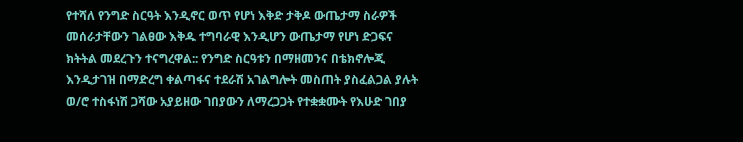የተሻለ የንግድ ስርዓት እንዲኖር ወጥ የሆነ እቅድ ታቅዶ ውጤታማ ስራዎች መሰራታቸውን ገልፀው እቅዱ ተግባራዊ እንዲሆን ውጤታማ የሆነ ድጋፍና ክትትል መደረጉን ተናግረዋል:: የንግድ ስርዓቱን በማዘመንና በቴክኖሎጂ እንዲታገዝ በማድረግ ቀልጣፋና ተደራሽ አገልግሎት መስጠት ያስፈልጋል ያሉት ወ/ሮ ተስፋነሽ ጋሻው አያይዘው ገበያውን ለማረጋጋት የተቋቋሙት የእሁድ ገበያ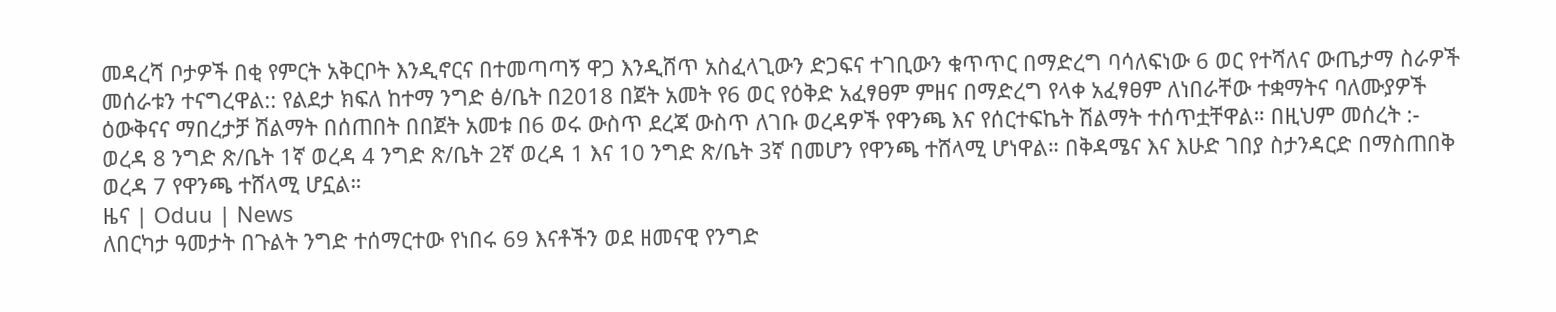መዳረሻ ቦታዎች በቂ የምርት አቅርቦት እንዲኖርና በተመጣጣኝ ዋጋ እንዲሸጥ አስፈላጊውን ድጋፍና ተገቢውን ቁጥጥር በማድረግ ባሳለፍነው 6 ወር የተሻለና ውጤታማ ስራዎች መሰራቱን ተናግረዋል:: የልደታ ክፍለ ከተማ ንግድ ፅ/ቤት በ2018 በጀት አመት የ6 ወር የዕቅድ አፈፃፀም ምዘና በማድረግ የላቀ አፈፃፀም ለነበራቸው ተቋማትና ባለሙያዎች ዕውቅናና ማበረታቻ ሽልማት በሰጠበት በበጀት አመቱ በ6 ወሩ ውስጥ ደረጃ ውስጥ ለገቡ ወረዳዎች የዋንጫ እና የሰርተፍኬት ሽልማት ተሰጥቷቸዋል። በዚህም መሰረት :- ወረዳ 8 ንግድ ጽ/ቤት 1ኛ ወረዳ 4 ንግድ ጽ/ቤት 2ኛ ወረዳ 1 እና 10 ንግድ ጽ/ቤት 3ኛ በመሆን የዋንጫ ተሸላሚ ሆነዋል። በቅዳሜና እና እሁድ ገበያ ስታንዳርድ በማስጠበቅ ወረዳ 7 የዋንጫ ተሸላሚ ሆኗል።
ዜና | Oduu | News
ለበርካታ ዓመታት በጉልት ንግድ ተሰማርተው የነበሩ 69 እናቶችን ወደ ዘመናዊ የንግድ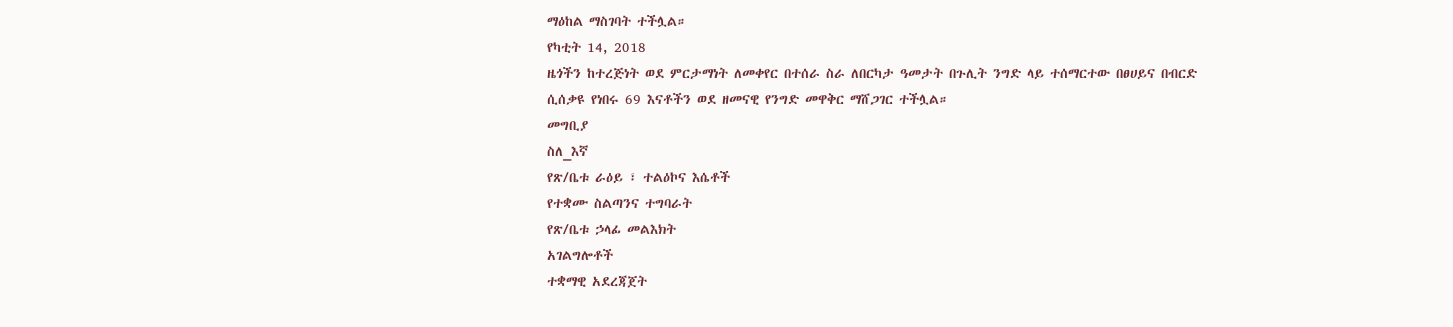ማዕከል ማስገባት ተችሏል።
የካቲት 14, 2018
ዜጎችን ከተረጅነት ወደ ምርታማነት ለመቀየር በተሰራ ስራ ለበርካታ ዓመታት በጉሊት ንግድ ላይ ተሰማርተው በፀሀይና በብርድ ሲሰቃዩ የነበሩ 69 እናቶችን ወደ ዘመናዊ የንግድ መዋቅር ማሸጋገር ተችሏል።
መግቢያ
ስለ_እኛ
የጽ/ቤቱ ራዕይ ፣ ተልዕኮና እሴቶች
የተቋሙ ስልጣንና ተግባራት
የጽ/ቤቱ ኃላፊ መልእክት
አገልግሎቶች
ተቋማዊ አደረጃጀት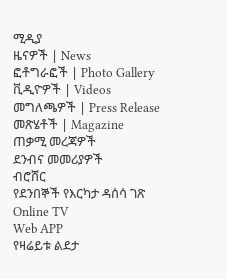ሚዲያ
ዜናዎች | News
ፎቶግራፎች | Photo Gallery
ቪዲዮዎች | Videos
መግለጫዎች | Press Release
መጽሄቶች | Magazine
ጠቃሚ መረጃዎች
ደንብና መመሪያዎች
ብሮሸር
የደንበኞች የእርካታ ዳሰሳ ገጽ
Online TV
Web APP
የዛሬይቱ ልደታ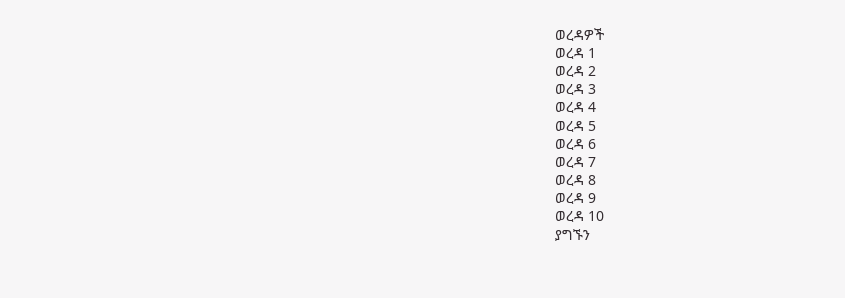ወረዳዎች
ወረዳ 1
ወረዳ 2
ወረዳ 3
ወረዳ 4
ወረዳ 5
ወረዳ 6
ወረዳ 7
ወረዳ 8
ወረዳ 9
ወረዳ 10
ያግኙን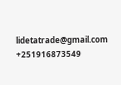lidetatrade@gmail.com
+251916873549